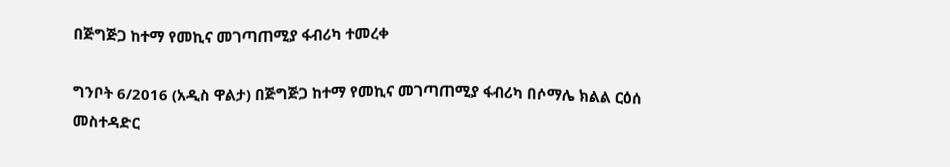በጅግጅጋ ከተማ የመኪና መገጣጠሚያ ፋብሪካ ተመረቀ

ግንቦት 6/2016 (አዲስ ዋልታ) በጅግጅጋ ከተማ የመኪና መገጣጠሚያ ፋብሪካ በሶማሌ ክልል ርዕሰ መስተዳድር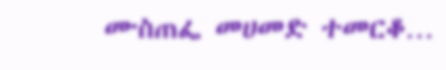ሙስጠፌ መሀመድ ተመርቆ…